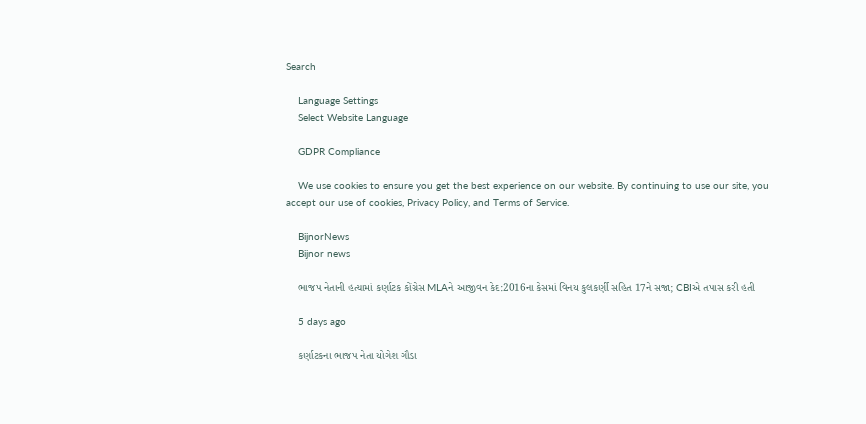Search

    Language Settings
    Select Website Language

    GDPR Compliance

    We use cookies to ensure you get the best experience on our website. By continuing to use our site, you accept our use of cookies, Privacy Policy, and Terms of Service.

    BijnorNews
    Bijnor news

    ભાજપ નેતાની હત્યામાં કર્ણાટક કોંગ્રેસ MLAને આજીવન કેદ:2016ના કેસમાં વિનય કુલકર્ણી સહિત 17ને સજા; CBIએ તપાસ કરી હતી

    5 days ago

    કર્ણાટકના ભાજપ નેતા યોગેશ ગૌડા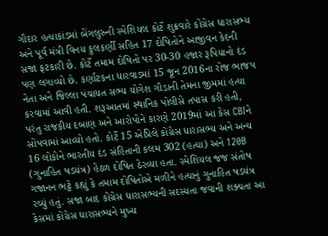ગૌદાર હત્યાકાંડમાં બેંગલુરુની સ્પેશિયલ કોર્ટે શુક્રવારે કોંગ્રેસ ધારાસભ્ય અને પૂર્વ મંત્રી વિનય કુલકર્ણી સહિત 17 દોષિતોને આજીવન કેદની સજા ફટકારી છે. કોર્ટે તમામ દોષિતો પર 30-30 હજાર રૂપિયાનો દંડ પણ લગાવ્યો છે. કર્ણાટકના ધારવાડમાં 15 જૂન 2016ના રોજ ભાજપ નેતા અને જિલ્લા પંચાયત સભ્ય યોગેશ ગૌડાની તેમના જીમમાં હત્યા કરવામાં આવી હતી. શરૂઆતમાં સ્થાનિક પોલીસે તપાસ કરી હતી, પરંતુ રાજકીય દબાણ અને આરોપોને કારણે 2019માં આ કેસ CBIને સોંપવામાં આવ્યો હતો. કોર્ટે 15 એપ્રિલે કોંગ્રેસ ધારાસભ્ય અને અન્ય 16 લોકોને ભારતીય દંડ સંહિતાની કલમ 302 (હત્યા) અને 120B (ગુનાહિત ષડયંત્ર) હેઠળ દોષિત ઠેરવ્યા હતા. સ્પેશિયલ જજ સંતોષ ગજાનન ભટ્ટે કહ્યું કે તમામ દોષિતોએ મળીને હત્યાનું ગુનાહિત ષડયંત્ર રચ્યું હતું. સજા બાદ કોંગ્રેસ ધારાસભ્યની સદસ્યતા જવાની શક્યતા આ કેસમાં કોંગ્રેસ ધારાસભ્યને મુખ્ય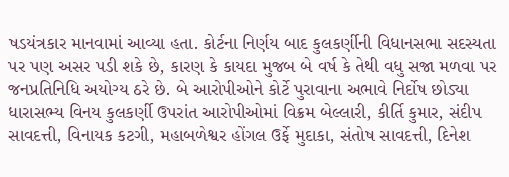ષડયંત્રકાર માનવામાં આવ્યા હતા. કોર્ટના નિર્ણય બાદ કુલકર્ણીની વિધાનસભા સદસ્યતા પર પણ અસર પડી શકે છે, કારણ કે કાયદા મુજબ બે વર્ષ કે તેથી વધુ સજા મળવા પર જનપ્રતિનિધિ અયોગ્ય ઠરે છે. બે આરોપીઓને કોર્ટે પુરાવાના અભાવે નિર્દોષ છોડ્યા ધારાસભ્ય વિનય કુલકર્ણી ઉપરાંત આરોપીઓમાં વિક્રમ બેલ્લારી, કીર્તિ કુમાર, સંદીપ સાવદત્તી, વિનાયક કટગી, મહાબળેશ્વર હોંગલ ઉર્ફે મુદાકા, સંતોષ સાવદત્તી, દિનેશ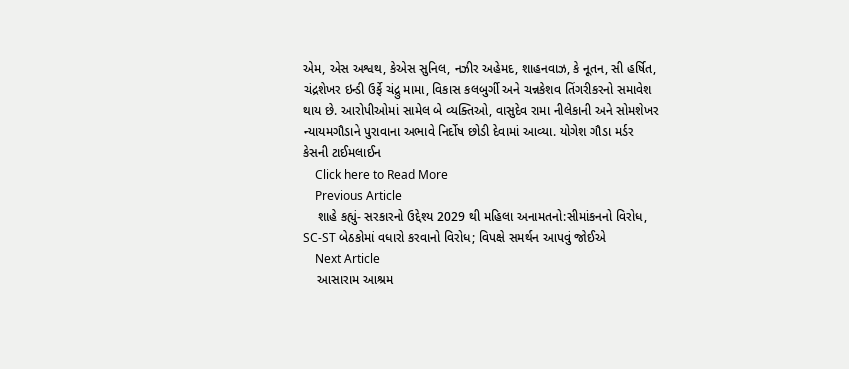એમ, એસ અશ્વથ, કેએસ સુનિલ, નઝીર અહેમદ, શાહનવાઝ, કે નૂતન, સી હર્ષિત, ચંદ્રશેખર ઇન્ડી ઉર્ફે ચંદ્રુ મામા, વિકાસ કલબુર્ગી અને ચન્નકેશવ તિંગરીકરનો સમાવેશ થાય છે. આરોપીઓમાં સામેલ બે વ્યક્તિઓ, વાસુદેવ રામા નીલેકાની અને સોમશેખર ન્યાયમગૌડાને પુરાવાના અભાવે નિર્દોષ છોડી દેવામાં આવ્યા. યોગેશ ગૌડા મર્ડર કેસની ટાઈમલાઈન
    Click here to Read More
    Previous Article
    શાહે કહ્યું- સરકારનો ઉદ્દેશ્ય 2029 થી મહિલા અનામતનો:સીમાંકનનો વિરોધ, SC-ST બેઠકોમાં વધારો કરવાનો વિરોધ; વિપક્ષે સમર્થન આપવું જોઈએ
    Next Article
    આસારામ આશ્રમ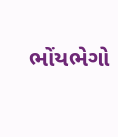ભોંયભેગો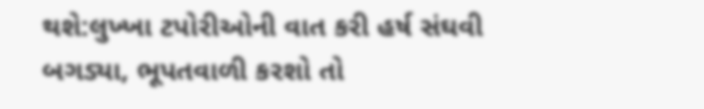થશે:લુખ્ખા ટપોરીઓની વાત કરી હર્ષ સંઘવી બગડ્યા, ભૂપતવાળી કરશો તો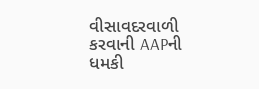વીસાવદરવાળી કરવાની AAPની ધમકી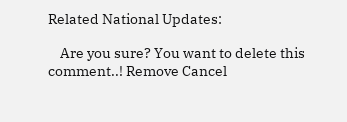Related National Updates:

    Are you sure? You want to delete this comment..! Remove Cancel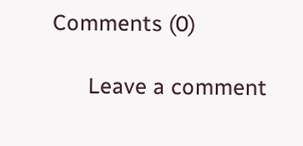Comments (0)

      Leave a comment